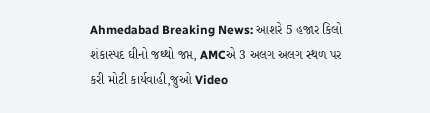Ahmedabad Breaking News: આશરે 5 હજાર કિલો શંકાસ્પદ ઘીનો જથ્થો જપ્ત, AMCએ 3 અલગ અલગ સ્થળ પર કરી મોટી કાર્યવાહી,જુઓ Video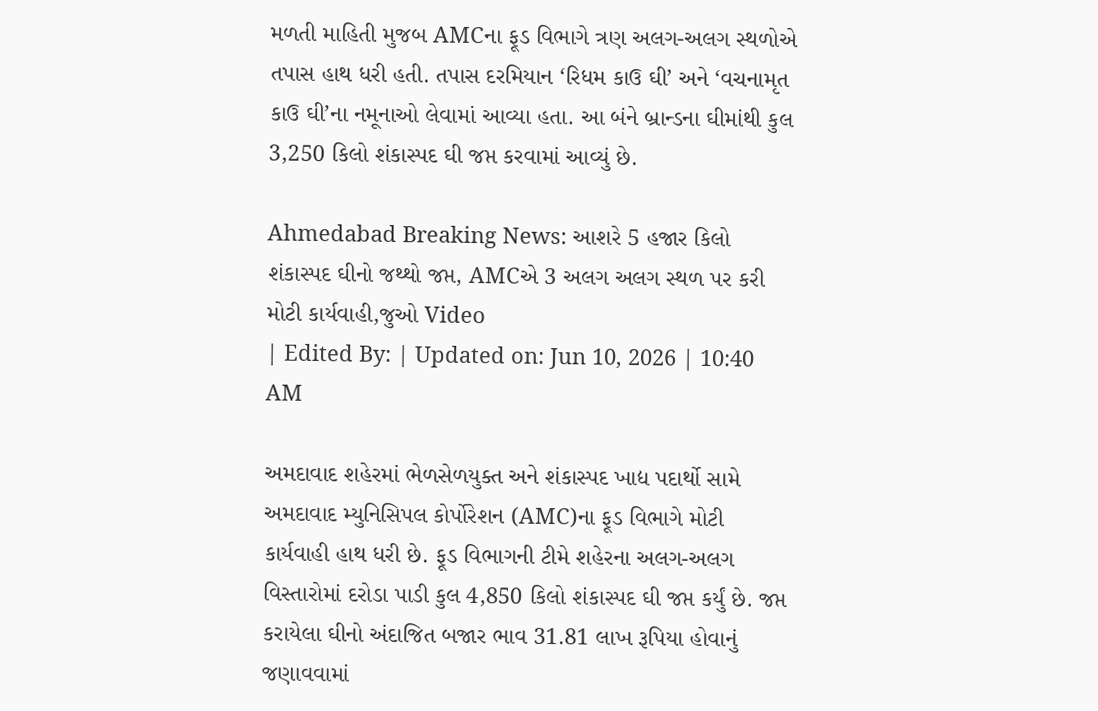મળતી માહિતી મુજબ AMCના ફૂડ વિભાગે ત્રણ અલગ-અલગ સ્થળોએ તપાસ હાથ ધરી હતી. તપાસ દરમિયાન ‘રિધમ કાઉ ઘી’ અને ‘વચનામૃત કાઉ ઘી’ના નમૂનાઓ લેવામાં આવ્યા હતા. આ બંને બ્રાન્ડના ઘીમાંથી કુલ 3,250 કિલો શંકાસ્પદ ઘી જપ્ત કરવામાં આવ્યું છે.

Ahmedabad Breaking News: આશરે 5 હજાર કિલો શંકાસ્પદ ઘીનો જથ્થો જપ્ત, AMCએ 3 અલગ અલગ સ્થળ પર કરી મોટી કાર્યવાહી,જુઓ Video
| Edited By: | Updated on: Jun 10, 2026 | 10:40 AM

અમદાવાદ શહેરમાં ભેળસેળયુક્ત અને શંકાસ્પદ ખાદ્ય પદાર્થો સામે અમદાવાદ મ્યુનિસિપલ કોર્પોરેશન (AMC)ના ફૂડ વિભાગે મોટી કાર્યવાહી હાથ ધરી છે. ફૂડ વિભાગની ટીમે શહેરના અલગ-અલગ વિસ્તારોમાં દરોડા પાડી કુલ 4,850 કિલો શંકાસ્પદ ઘી જપ્ત કર્યું છે. જપ્ત કરાયેલા ઘીનો અંદાજિત બજાર ભાવ 31.81 લાખ રૂપિયા હોવાનું જણાવવામાં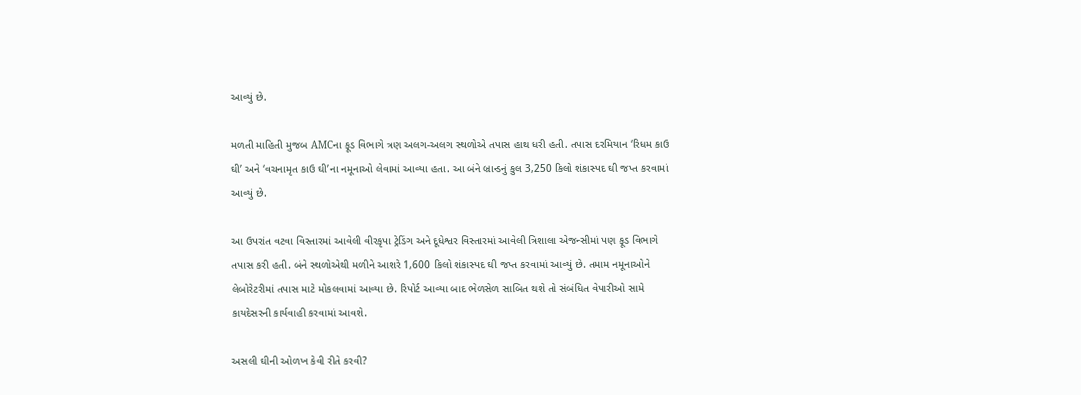આવ્યું છે.

મળતી માહિતી મુજબ AMCના ફૂડ વિભાગે ત્રણ અલગ-અલગ સ્થળોએ તપાસ હાથ ધરી હતી. તપાસ દરમિયાન ‘રિધમ કાઉ ઘી’ અને ‘વચનામૃત કાઉ ઘી’ના નમૂનાઓ લેવામાં આવ્યા હતા. આ બંને બ્રાન્ડનું કુલ 3,250 કિલો શંકાસ્પદ ઘી જપ્ત કરવામાં આવ્યું છે.

આ ઉપરાંત વટવા વિસ્તારમાં આવેલી વીરકૃપા ટ્રેડિંગ અને દૂધેશ્વર વિસ્તારમાં આવેલી ત્રિશાલા એજન્સીમાં પણ ફૂડ વિભાગે તપાસ કરી હતી. બંને સ્થળોએથી મળીને આશરે 1,600 કિલો શંકાસ્પદ ઘી જપ્ત કરવામાં આવ્યું છે. તમામ નમૂનાઓને લેબોરેટરીમાં તપાસ માટે મોકલવામાં આવ્યા છે. રિપોર્ટ આવ્યા બાદ ભેળસેળ સાબિત થશે તો સંબંધિત વેપારીઓ સામે કાયદેસરની કાર્યવાહી કરવામાં આવશે.

અસલી ઘીની ઓળખ કેવી રીતે કરવી?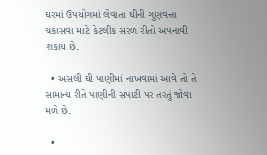ઘરમાં ઉપયોગમાં લેવાતા ઘીની ગુણવત્તા ચકાસવા માટે કેટલીક સરળ રીતો અપનાવી શકાય છે.

  • અસલી ઘી પાણીમાં નાખવામાં આવે તો તે સામાન્ય રીતે પાણીની સપાટી પર તરતું જોવા મળે છે.

  •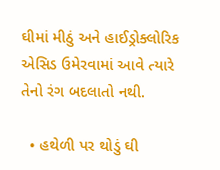ઘીમાં મીઠું અને હાઈડ્રોક્લોરિક એસિડ ઉમેરવામાં આવે ત્યારે તેનો રંગ બદલાતો નથી.

  • હથેળી પર થોડું ઘી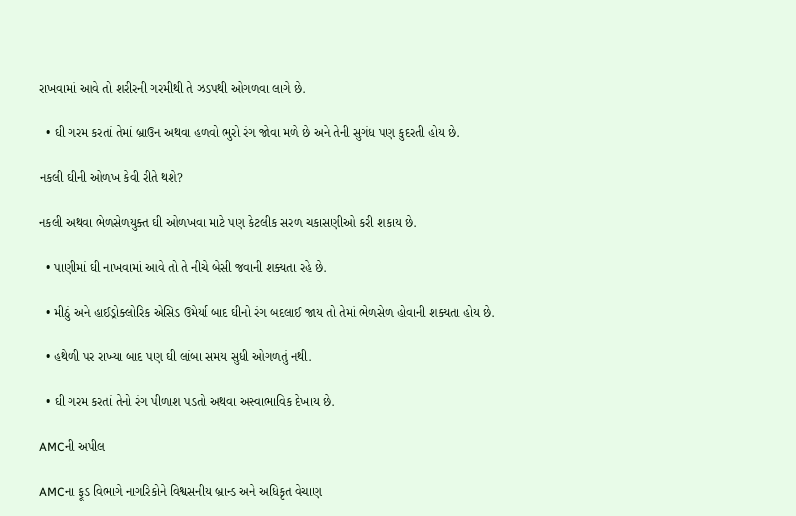રાખવામાં આવે તો શરીરની ગરમીથી તે ઝડપથી ઓગળવા લાગે છે.

  • ઘી ગરમ કરતાં તેમાં બ્રાઉન અથવા હળવો ભુરો રંગ જોવા મળે છે અને તેની સુગંધ પણ કુદરતી હોય છે.

નકલી ઘીની ઓળખ કેવી રીતે થશે?

નકલી અથવા ભેળસેળયુક્ત ઘી ઓળખવા માટે પણ કેટલીક સરળ ચકાસણીઓ કરી શકાય છે.

  • પાણીમાં ઘી નાખવામાં આવે તો તે નીચે બેસી જવાની શક્યતા રહે છે.

  • મીઠું અને હાઈડ્રોક્લોરિક એસિડ ઉમેર્યા બાદ ઘીનો રંગ બદલાઈ જાય તો તેમાં ભેળસેળ હોવાની શક્યતા હોય છે.

  • હથેળી પર રાખ્યા બાદ પણ ઘી લાંબા સમય સુધી ઓગળતું નથી.

  • ઘી ગરમ કરતાં તેનો રંગ પીળાશ પડતો અથવા અસ્વાભાવિક દેખાય છે.

AMCની અપીલ

AMCના ફૂડ વિભાગે નાગરિકોને વિશ્વસનીય બ્રાન્ડ અને અધિકૃત વેચાણ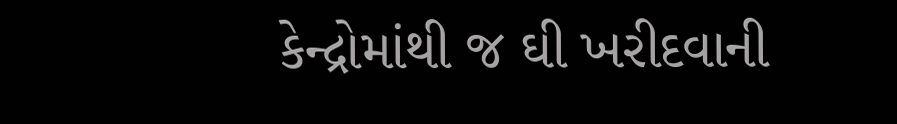કેન્દ્રોમાંથી જ ઘી ખરીદવાની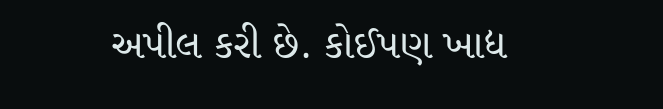અપીલ કરી છે. કોઈપણ ખાદ્ય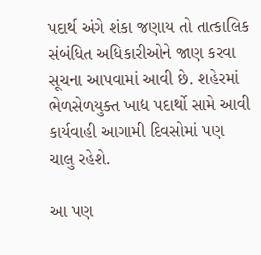પદાર્થ અંગે શંકા જણાય તો તાત્કાલિક સંબંધિત અધિકારીઓને જાણ કરવા સૂચના આપવામાં આવી છે. શહેરમાં ભેળસેળયુક્ત ખાદ્ય પદાર્થો સામે આવી કાર્યવાહી આગામી દિવસોમાં પણ ચાલુ રહેશે.

આ પણ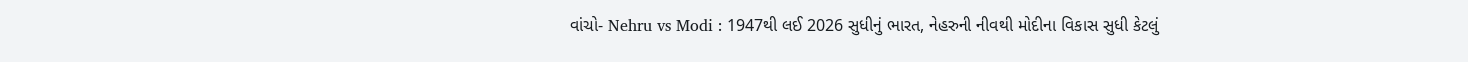વાંચો- Nehru vs Modi : 1947થી લઈ 2026 સુધીનું ભારત, નેહરુની નીવથી મોદીના વિકાસ સુધી કેટલું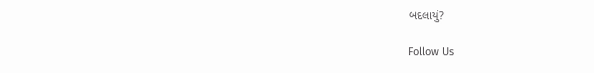બદલાયું?

Follow Us